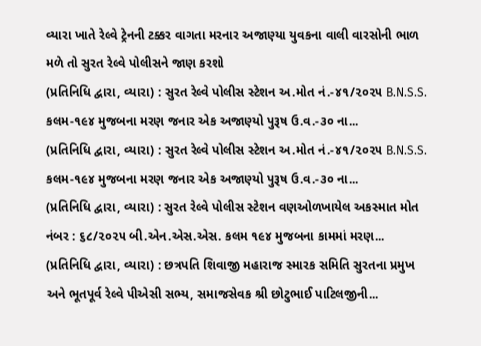વ્યારા ખાતે રેલ્વે ટ્રેનની ટક્કર વાગતા મરનાર અજાણ્યા યુવકના વાલી વારસોની ભાળ મળે તો સુરત રેલ્વે પોલીસને જાણ કરશો
(પ્રતિનિધિ દ્વારા, વ્યારા) : સુરત રેલ્વે પોલીસ સ્ટેશન અ.મોત નં.-૪૧/૨૦૨૫ B.N.S.S. કલમ-૧૯૪ મુજબના મરણ જનાર એક અજાણ્યો પુરૂષ ઉ.વ.-૩૦ ના...
(પ્રતિનિધિ દ્વારા, વ્યારા) : સુરત રેલ્વે પોલીસ સ્ટેશન અ.મોત નં.-૪૧/૨૦૨૫ B.N.S.S. કલમ-૧૯૪ મુજબના મરણ જનાર એક અજાણ્યો પુરૂષ ઉ.વ.-૩૦ ના...
(પ્રતિનિધિ દ્વારા, વ્યારા) : સુરત રેલ્વે પોલીસ સ્ટેશન વણઓળખાયેલ અકસ્માત મોત નંબર : ૬૮/૨૦૨૫ બી.એન.એસ.એસ. કલમ ૧૯૪ મુજબના કામમાં મરણ...
(પ્રતિનિધિ દ્વારા, વ્યારા) : છત્રપતિ શિવાજી મહારાજ સ્મારક સમિતિ સુરતના પ્રમુખ અને ભૂતપૂર્વ રેલ્વે પીએસી સભ્ય, સમાજસેવક શ્રી છોટુભાઈ પાટિલજીની...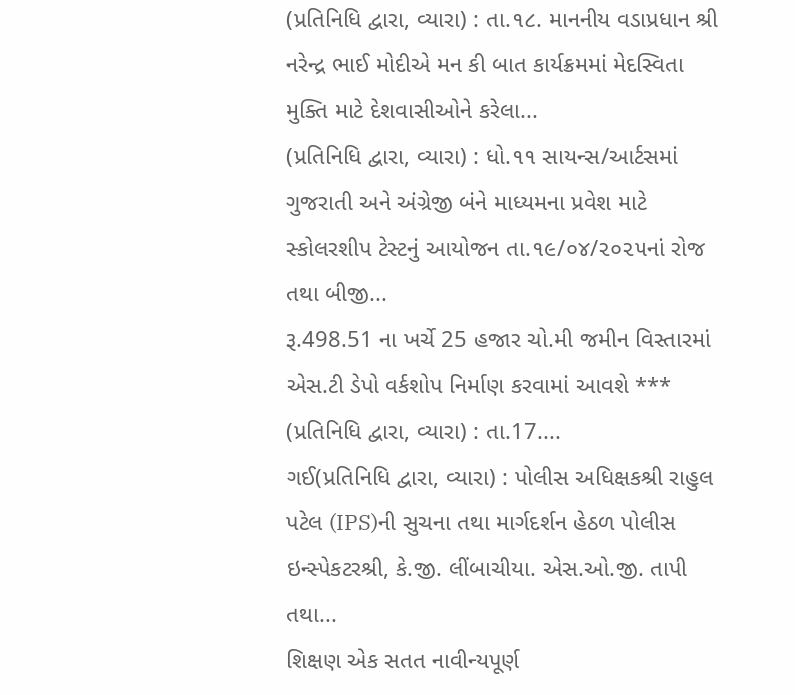(પ્રતિનિધિ દ્વારા, વ્યારા) : તા.૧૮. માનનીય વડાપ્રધાન શ્રી નરેન્દ્ર ભાઈ મોદીએ મન કી બાત કાર્યક્રમમાં મેદસ્વિતા મુક્તિ માટે દેશવાસીઓને કરેલા...
(પ્રતિનિધિ દ્વારા, વ્યારા) : ધો.૧૧ સાયન્સ/આર્ટસમાં ગુજરાતી અને અંગ્રેજી બંને માધ્યમના પ્રવેશ માટે સ્કોલરશીપ ટેસ્ટનું આયોજન તા.૧૯/૦૪/૨૦૨૫નાં રોજ તથા બીજી...
રૂ.498.51 ના ખર્ચે 25 હજાર ચો.મી જમીન વિસ્તારમાં એસ.ટી ડેપો વર્કશોપ નિર્માણ કરવામાં આવશે *** (પ્રતિનિધિ દ્વારા, વ્યારા) : તા.17....
ગઈ(પ્રતિનિધિ દ્વારા, વ્યારા) : પોલીસ અધિક્ષકશ્રી રાહુલ પટેલ (IPS)ની સુચના તથા માર્ગદર્શન હેઠળ પોલીસ ઇન્સ્પેકટરશ્રી, કે.જી. લીંબાચીયા. એસ.ઓ.જી. તાપી તથા...
શિક્ષણ એક સતત નાવીન્યપૂર્ણ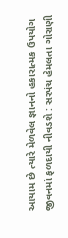આયામ છે ત્યારે મેળવેલ જ્ઞાનનો હકારાત્મક ઉપયોગ જીવનમાં ફળદાયી નીવડશે : સરપંચ હેમલતા ગોરાણી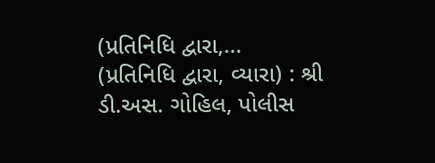(પ્રતિનિધિ દ્વારા,...
(પ્રતિનિધિ દ્વારા, વ્યારા) : શ્રી ડી.અસ. ગોહિલ, પોલીસ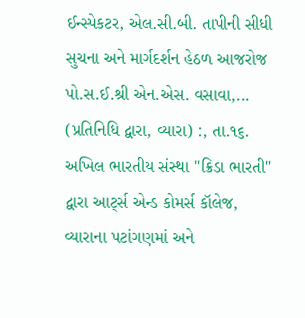ઈન્સ્પેકટર, એલ.સી.બી. તાપીની સીધી સુચના અને માર્ગદર્શન હેઠળ આજરોજ પો.સ.ઈ.શ્રી એન.એસ. વસાવા,...
(પ્રતિનિધિ દ્વારા, વ્યારા) :, તા.૧૬. અખિલ ભારતીય સંસ્થા "ક્રિડા ભારતી" દ્વારા આર્ટ્સ એન્ડ કોમર્સ કૉલેજ, વ્યારાના પટાંગણમાં અને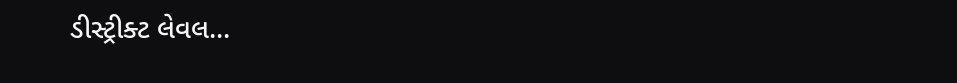ડીસ્ટ્રીક્ટ લેવલ...